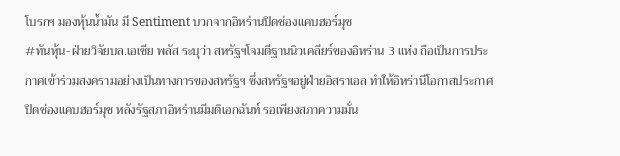โบรกฯ มองหุ้นน้ำมัน มี Sentiment บวกจากอิหร่านปิดช่องแคบฮอร์มุช
#ทันหุ้น-ฝ่ายวิจัยบล.เอเซีย พลัส ระบุว่า สหรัฐฯโจมตีฐานนิวเคลียร์ของอิหร่าน 3 แห่ง ถือเป็นการประกาศเข้าร่วมสงครามอย่างเป็นทางการของสหรัฐฯ ซึ่งสหรัฐฯอยู่ฝ่ายอิสราเอล ทำให้อิหร่านีโอกาสประกาศปิดช่องแคบฮอร์มุช หลังรัฐสภาอิหร่านมีมติเอกฉันท์ รอเพียงสภาความมั่น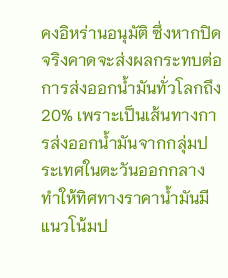คงอิหร่านอนุมัติ ซึ่งหากปิดจริงคาดจะส่งผลกระทบต่อการส่งออกน้ำมันทั่วโลกถึง 20% เพราะเป็นเส้นทางการส่งออกน้ำมันจากกลุ่มประเทศในตะวันออกกลาง ทำให้ทิศทางราคาน้ำมันมีแนวโน้มป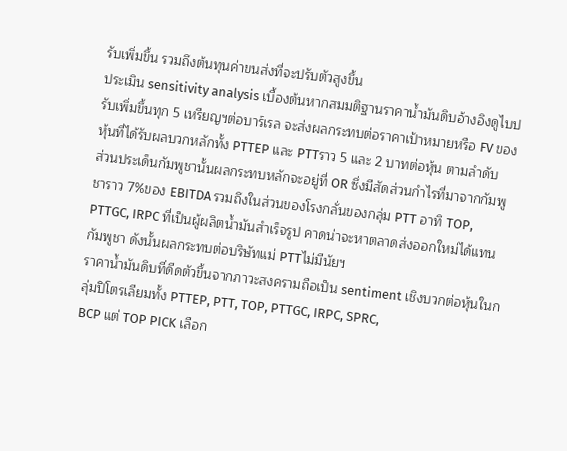รับเพิ่มขึ้น รวมถึงต้นทุนค่าขนส่งที่จะปรับตัวสูงขึ้น
ประเมิน sensitivity analysis เบื้องต้นหากสมมติฐานราคาน้ำมันดิบอ้างอิงดูไบปรับเพิ่มขึ้นทุก 5 เหรียญฯต่อบาร์เรล จะส่งผลกระทบต่อราคาเป้าหมายหรือ FV ของหุ้นที่ได้รับผลบวกหลักทั้ง PTTEP และ PTTราว 5 และ 2 บาทต่อหุ้น ตามลำดับ
ส่วนประเด็นกัมพูชานั้นผลกระทบหลักจะอยู่ที่ OR ซึ่งมีสัดส่วนกำไรที่มาจากกัมพูชาราว 7%ของ EBITDA รวมถึงในส่วนของโรงกลั่นของกลุ่ม PTT อาทิ TOP, PTTGC, IRPC ที่เป็นผู้ผลิตน้ำมันสำเร็จรูป คาดน่าจะหาตลาดส่งออกใหม่ได้แทนกัมพูชา ดังนั้นผลกระทบต่อบริษัทแม่ PTTไม่มีนัยฯ
ราคาน้ำมันดิบที่ดีดตัวขึ้นจากภาวะสงครามถือเป็น sentiment เชิงบวกต่อหุ้นในกลุ่มปิโตรเลียมทั้ง PTTEP, PTT, TOP, PTTGC, IRPC, SPRC,
BCP แต่ TOP PICK เลือก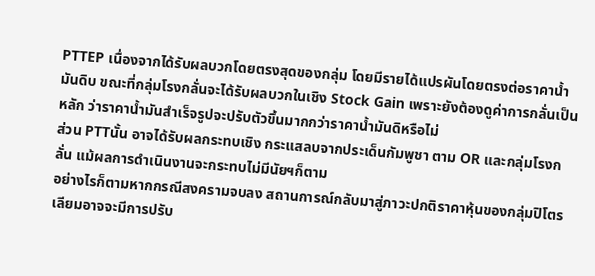PTTEP เนื่องจากได้รับผลบวกโดยตรงสุดของกลุ่ม โดยมีรายได้แปรผันโดยตรงต่อราคาน้ำมันดิบ ขณะที่กลุ่มโรงกลั่นจะได้รับผลบวกในเชิง Stock Gain เพราะยังต้องดูค่าการกลั่นเป็นหลัก ว่าราคาน้ำมันสำเร็จรูปจะปรับตัวขึ้นมากกว่าราคาน้ำมันดิหรือไม่
ส่วน PTTนั้น อาจได้รับผลกระทบเชิง กระแสลบจากประเด็นกัมพูชา ตาม OR และกลุ่มโรงกลั่น แม้ผลการดำเนินงานจะกระทบไม่มีนัยฯก็ตาม
อย่างไรก็ตามหากกรณีสงครามจบลง สถานการณ์กลับมาสู่ภาวะปกติราคาหุ้นของกลุ่มปิโตรเลียมอาจจะมีการปรับ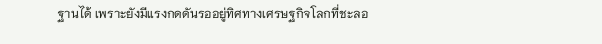ฐานได้ เพราะยังมีแรงกดดันรออยู่ทิศทางเศรษฐกิจโลกที่ชะลอ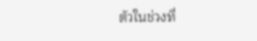ตัวในช่วงที่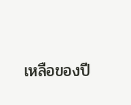เหลือของปี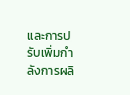และการปรับเพิ่มกำลังการผลิ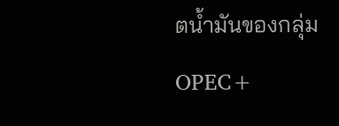ตน้ำมันของกลุ่ม OPEC+